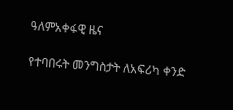ዓለምአቀፋዊ ዜና

የተባበሩት መንግስታት ለአፍሪካ ቀንድ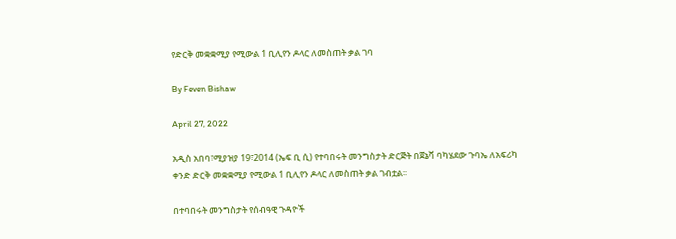የድርቅ መቋቋሚያ የሚውል 1 ቢሊየን ዶላር ለመስጠት ቃል ገባ

By Feven Bishaw

April 27, 2022

አዲስ አበባ፣ሚያዝያ 19፣2014 (ኤፍ ቢ ሲ) የተባበሩት መንግስታት ድርጅት በጀኔቫ ባካሄደው ጉባኤ ለአፍሪካ ቀንድ ድርቅ መቋቋሚያ የሚውል 1 ቢሊየን ዶላር ለመስጠት ቃል ገብቷል፡፡

በተባበሩት መንግስታት የሰብዓዊ ጉዳዮች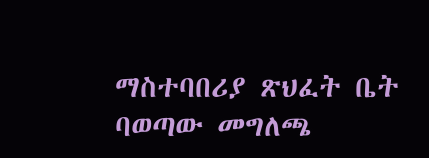ማስተባበሪያ ጽህፈት ቤት ባወጣው መግለጫ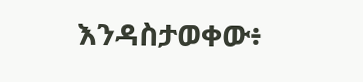እንዳስታወቀው፥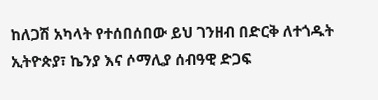ከለጋሽ አካላት የተሰበሰበው ይህ ገንዘብ በድርቅ ለተጎዱት ኢትዮጵያ፣ ኬንያ እና ሶማሊያ ሰብዓዊ ድጋፍ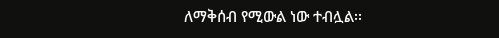ለማቅሰብ የሚውል ነው ተብሏል፡፡